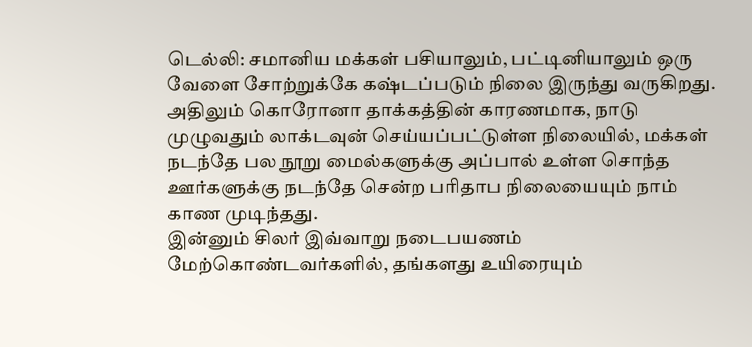டெல்லி: சமானிய மக்கள் பசியாலும், பட்டினியாலும் ஒரு வேளை சோற்றுக்கே கஷ்டப்படும் நிலை இருந்து வருகிறது. அதிலும் கொரோனா தாக்கத்தின் காரணமாக, நாடு முழுவதும் லாக்டவுன் செய்யப்பட்டுள்ள நிலையில், மக்கள் நடந்தே பல நூறு மைல்களுக்கு அப்பால் உள்ள சொந்த ஊர்களுக்கு நடந்தே சென்ற பரிதாப நிலையையும் நாம் காண முடிந்தது.
இன்னும் சிலர் இவ்வாறு நடைபயணம் மேற்கொண்டவர்களில், தங்களது உயிரையும்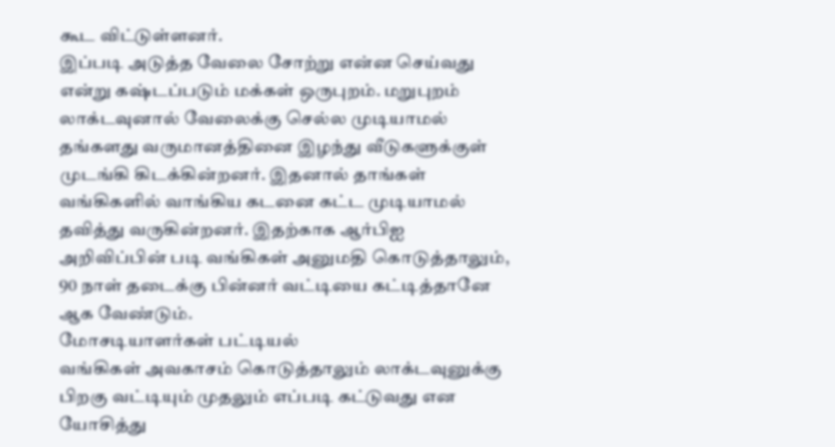கூட விட்டுள்ளனர்.
இப்படி அடுத்த வேலை சோற்று என்ன செய்வது என்று கஷ்டப்படும் மக்கள் ஒருபுறம். மறுபுறம் லாக்டவுனால் வேலைக்கு செல்ல முடியாமல் தங்களது வருமானத்தினை இழந்து வீடுகளுக்குள் முடங்கி கிடக்கின்றனர். இதனால் தாங்கள் வங்கிகளில் வாங்கிய கடனை கட்ட முடியாமல் தவித்து வருகின்றனர். இதற்காக ஆர்பிஐ அறிவிப்பின் படி வங்கிகள் அனுமதி கொடுத்தாலும், 90 நாள் தடைக்கு பின்னர் வட்டியை கட்டித்தானே ஆக வேண்டும்.
மோசடியாளர்கள் பட்டியல்
வங்கிகள் அவகாசம் கொடுத்தாலும் லாக்டவுனுக்கு பிறகு வட்டியும் முதலும் எப்படி கட்டுவது என யோசித்து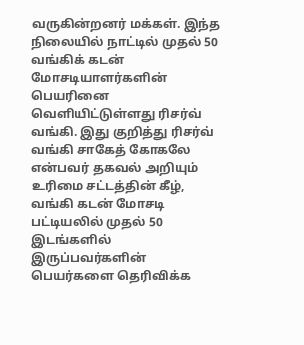வருகின்றனர் மக்கள். இந்த நிலையில் நாட்டில் முதல் 50 வங்கிக் கடன் மோசடியாளர்களின் பெயரினை வெளியிட்டுள்ளது ரிசர்வ் வங்கி. இது குறித்து ரிசர்வ் வங்கி சாகேத் கோகலே என்பவர் தகவல் அறியும் உரிமை சட்டத்தின் கீழ், வங்கி கடன் மோசடி பட்டியலில் முதல் 50 இடங்களில் இருப்பவர்களின் பெயர்களை தெரிவிக்க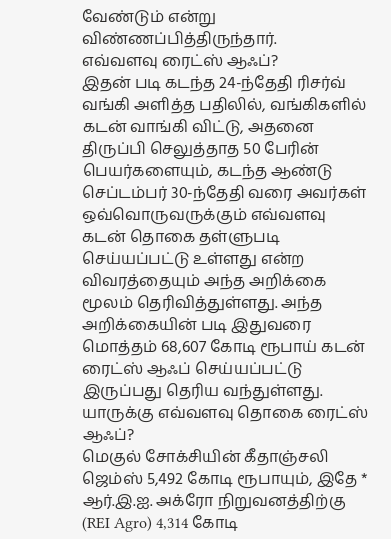வேண்டும் என்று விண்ணப்பித்திருந்தார்.
எவ்வளவு ரைட்ஸ் ஆஃப்?
இதன் படி கடந்த 24-ந்தேதி ரிசர்வ் வங்கி அளித்த பதிலில், வங்கிகளில் கடன் வாங்கி விட்டு, அதனை திருப்பி செலுத்தாத 50 பேரின் பெயர்களையும், கடந்த ஆண்டு செப்டம்பர் 30-ந்தேதி வரை அவர்கள் ஒவ்வொருவருக்கும் எவ்வளவு கடன் தொகை தள்ளுபடி செய்யப்பட்டு உள்ளது என்ற விவரத்தையும் அந்த அறிக்கை மூலம் தெரிவித்துள்ளது. அந்த அறிக்கையின் படி இதுவரை மொத்தம் 68,607 கோடி ரூபாய் கடன் ரைட்ஸ் ஆஃப் செய்யப்பட்டு இருப்பது தெரிய வந்துள்ளது.
யாருக்கு எவ்வளவு தொகை ரைட்ஸ் ஆஃப்?
மெகுல் சோக்சியின் கீதாஞ்சலி ஜெம்ஸ் 5,492 கோடி ரூபாயும், இதே * ஆர்.இ.ஐ. அக்ரோ நிறுவனத்திற்கு (REI Agro) 4,314 கோடி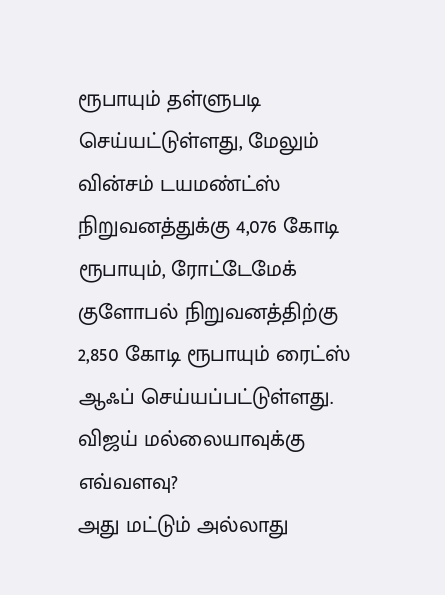ரூபாயும் தள்ளுபடி செய்யட்டுள்ளது, மேலும் வின்சம் டயமண்ட்ஸ் நிறுவனத்துக்கு 4,076 கோடி ரூபாயும், ரோட்டேமேக் குளோபல் நிறுவனத்திற்கு 2,850 கோடி ரூபாயும் ரைட்ஸ் ஆஃப் செய்யப்பட்டுள்ளது.
விஜய் மல்லையாவுக்கு எவ்வளவு?
அது மட்டும் அல்லாது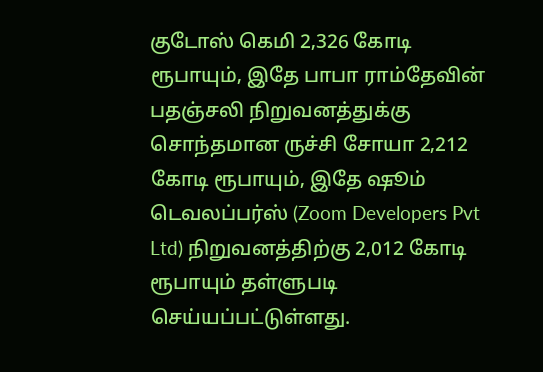குடோஸ் கெமி 2,326 கோடி ரூபாயும், இதே பாபா ராம்தேவின் பதஞ்சலி நிறுவனத்துக்கு சொந்தமான ருச்சி சோயா 2,212 கோடி ரூபாயும், இதே ஷூம் டெவலப்பர்ஸ் (Zoom Developers Pvt Ltd) நிறுவனத்திற்கு 2,012 கோடி ரூபாயும் தள்ளுபடி செய்யப்பட்டுள்ளது.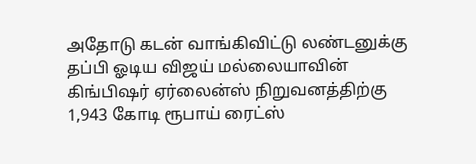அதோடு கடன் வாங்கிவிட்டு லண்டனுக்கு தப்பி ஓடிய விஜய் மல்லையாவின் கிங்பிஷர் ஏர்லைன்ஸ் நிறுவனத்திற்கு 1,943 கோடி ரூபாய் ரைட்ஸ்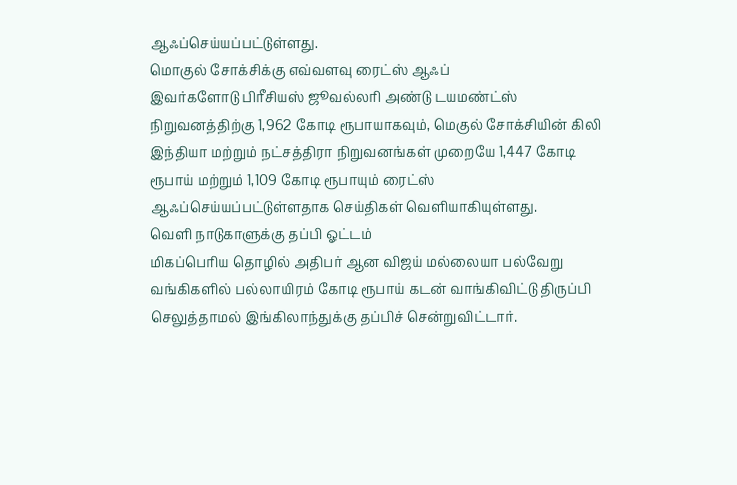ஆஃப்செய்யப்பட்டுள்ளது.
மொகுல் சோக்சிக்கு எவ்வளவு ரைட்ஸ் ஆஃப்
இவர்களோடு பிரீசியஸ் ஜூவல்லரி அண்டு டயமண்ட்ஸ் நிறுவனத்திற்கு 1,962 கோடி ரூபாயாகவும், மெகுல் சோக்சியின் கிலி இந்தியா மற்றும் நட்சத்திரா நிறுவனங்கள் முறையே 1,447 கோடி ரூபாய் மற்றும் 1,109 கோடி ரூபாயும் ரைட்ஸ் ஆஃப்செய்யப்பட்டுள்ளதாக செய்திகள் வெளியாகியுள்ளது.
வெளி நாடுகாளுக்கு தப்பி ஓட்டம்
மிகப்பெரிய தொழில் அதிபர் ஆன விஜய் மல்லையா பல்வேறு வங்கிகளில் பல்லாயிரம் கோடி ரூபாய் கடன் வாங்கிவிட்டு திருப்பி செலுத்தாமல் இங்கிலாந்துக்கு தப்பிச் சென்றுவிட்டார்.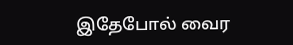இதேபோல் வைர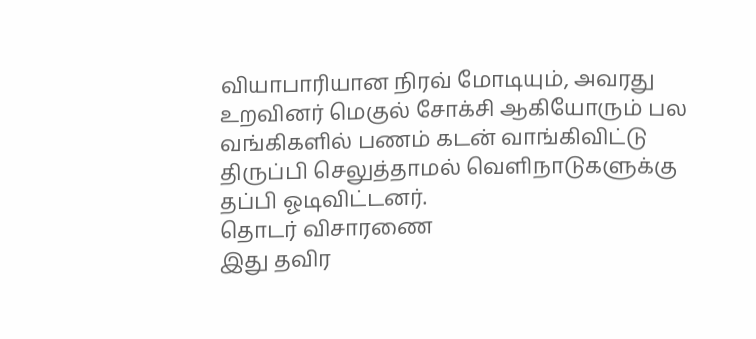வியாபாரியான நிரவ் மோடியும், அவரது உறவினர் மெகுல் சோக்சி ஆகியோரும் பல வங்கிகளில் பணம் கடன் வாங்கிவிட்டு திருப்பி செலுத்தாமல் வெளிநாடுகளுக்கு தப்பி ஓடிவிட்டனர்.
தொடர் விசாரணை
இது தவிர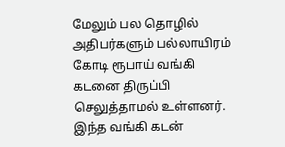மேலும் பல தொழில் அதிபர்களும் பல்லாயிரம் கோடி ரூபாய் வங்கி கடனை திருப்பி செலுத்தாமல் உள்ளனர். இந்த வங்கி கடன்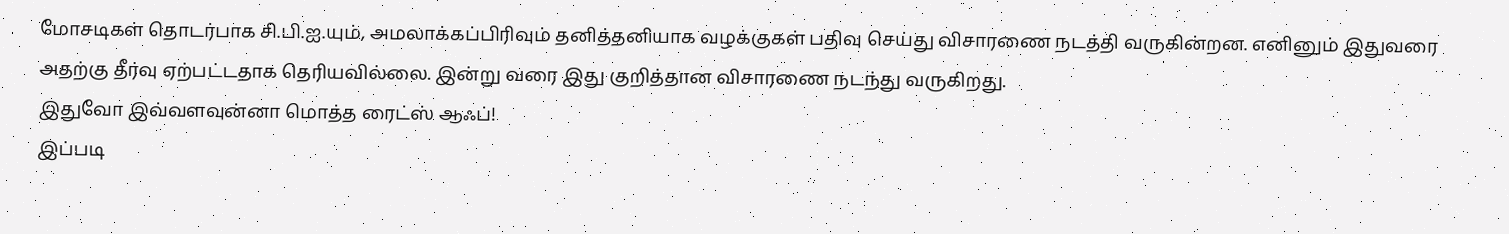மோசடிகள் தொடர்பாக சி.பி.ஐ.யும், அமலாக்கப்பிரிவும் தனித்தனியாக வழக்குகள் பதிவு செய்து விசாரணை நடத்தி வருகின்றன. எனினும் இதுவரை அதற்கு தீர்வு ஏற்பட்டதாக தெரியவில்லை. இன்று வரை இது குறித்தான விசாரணை நடந்து வருகிறது.
இதுவோ இவ்வளவுன்னா மொத்த ரைட்ஸ் ஆஃப்!
இப்படி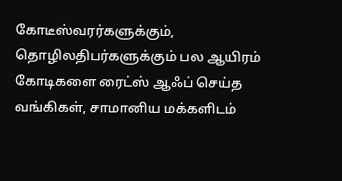கோடீஸ்வரர்களுக்கும், தொழிலதிபர்களுக்கும் பல ஆயிரம் கோடிகளை ரைட்ஸ் ஆஃப் செய்த வங்கிகள், சாமானிய மக்களிடம்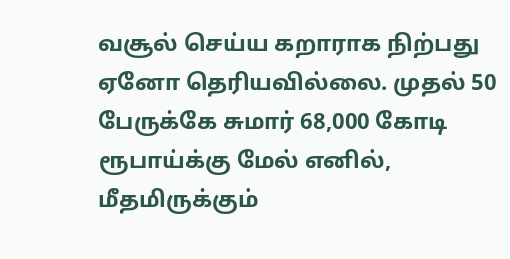வசூல் செய்ய கறாராக நிற்பது ஏனோ தெரியவில்லை. முதல் 50 பேருக்கே சுமார் 68,000 கோடி ரூபாய்க்கு மேல் எனில், மீதமிருக்கும்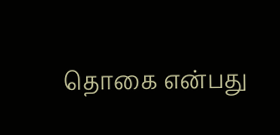தொகை என்பது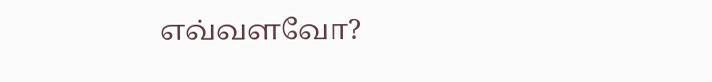எவ்வளவோ?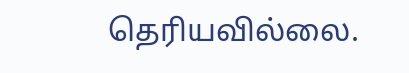தெரியவில்லை.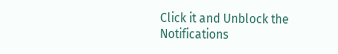Click it and Unblock the Notifications